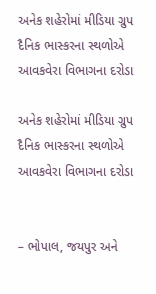અનેક શહેરોમાં મીડિયા ગ્રુપ દૈનિક ભાસ્કરના સ્થળોએ આવકવેરા વિભાગના દરોડા

અનેક શહેરોમાં મીડિયા ગ્રુપ દૈનિક ભાસ્કરના સ્થળોએ આવકવેરા વિભાગના દરોડા


– ભોપાલ, જયપુર અને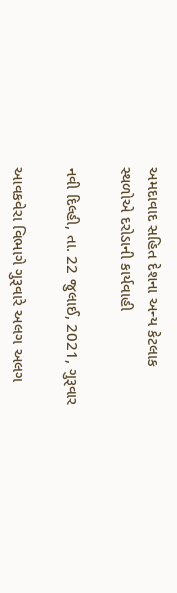અમદાવાદ સહિત દેશના અન્ય કેટલાક સ્થળોએ દરોડાની કાર્યવાહી

નવી દિલ્હી, તા. 22 જુલાઈ, 2021, ગુરૂવાર

આવકવેરા વિભાગે ગુરૂવારે અલગ અલગ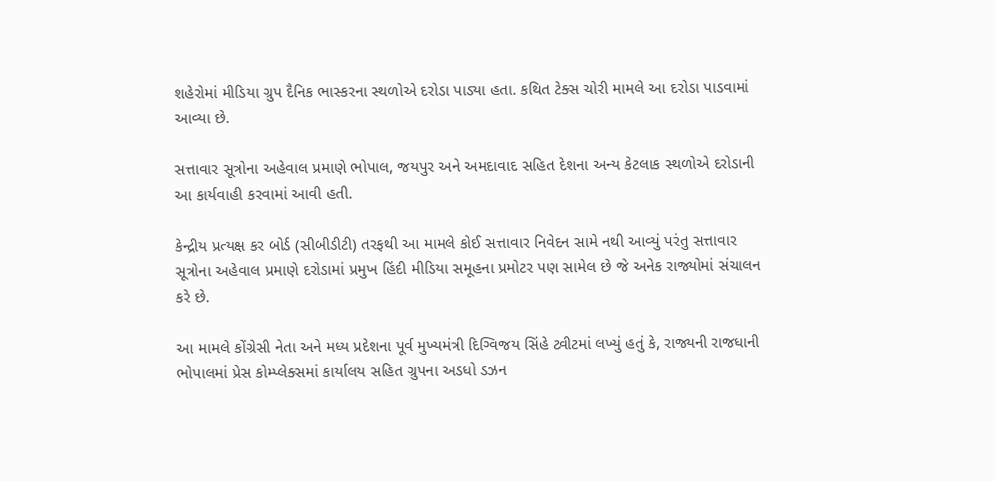શહેરોમાં મીડિયા ગ્રુપ દૈનિક ભાસ્કરના સ્થળોએ દરોડા પાડ્યા હતા. કથિત ટેક્સ ચોરી મામલે આ દરોડા પાડવામાં આવ્યા છે.

સત્તાવાર સૂત્રોના અહેવાલ પ્રમાણે ભોપાલ, જયપુર અને અમદાવાદ સહિત દેશના અન્ય કેટલાક સ્થળોએ દરોડાની આ કાર્યવાહી કરવામાં આવી હતી.

કેન્દ્રીય પ્રત્યક્ષ કર બોર્ડ (સીબીડીટી) તરફથી આ મામલે કોઈ સત્તાવાર નિવેદન સામે નથી આવ્યું પરંતુ સત્તાવાર સૂત્રોના અહેવાલ પ્રમાણે દરોડામાં પ્રમુખ હિંદી મીડિયા સમૂહના પ્રમોટર પણ સામેલ છે જે અનેક રાજ્યોમાં સંચાલન કરે છે.

આ મામલે કોંગ્રેસી નેતા અને મધ્ય પ્રદેશના પૂર્વ મુખ્યમંત્રી દિગ્વિજય સિંહે ટ્વીટમાં લખ્યું હતું કે, રાજ્યની રાજધાની ભોપાલમાં પ્રેસ કોમ્પ્લેક્સમાં કાર્યાલય સહિત ગ્રુપના અડધો ડઝન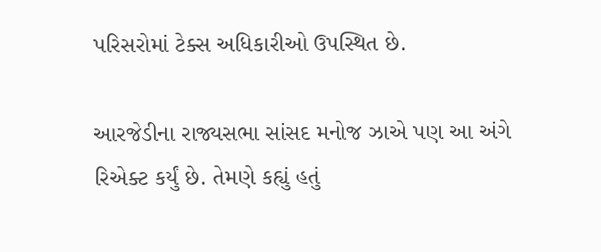પરિસરોમાં ટેક્સ અધિકારીઓ ઉપસ્થિત છે.

આરજેડીના રાજ્યસભા સાંસદ મનોજ ઝાએ પણ આ અંગે રિએક્ટ કર્યું છે. તેમણે કહ્યું હતું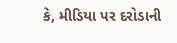કે, મીડિયા પર દરોડાની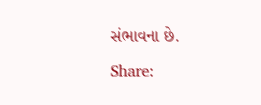સંભાવના છે.

Share: